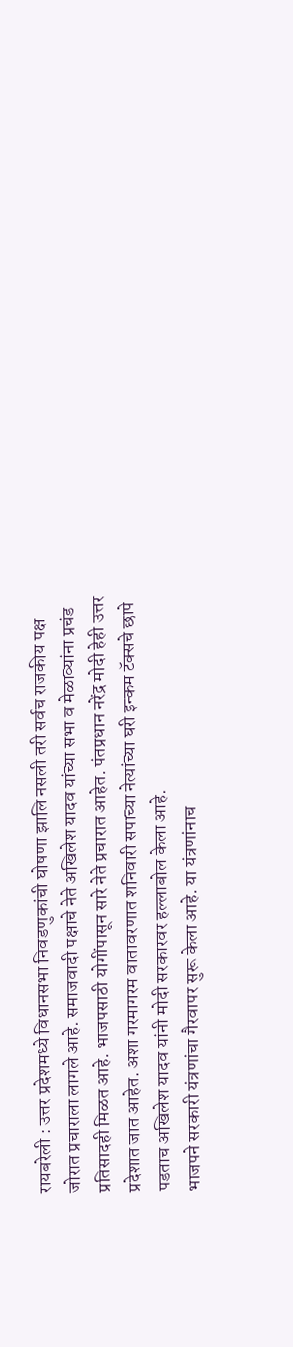रायबरेली : उत्तर प्रदेशमध्ये विधानसभा निवडणुकांची घोषणा झालि नसली तरी सर्वच राजकीय पक्ष जोरात प्रचाराला लागले आहे. समाजवादी पक्षाचे नेते अखिलेश यादव यांच्या सभा व मेळाव्यांना प्रचंड प्रतिसादही मिळत आहे. भाजपसाठी योगींपासून सारे नेते प्रचारात आहेत. पंतप्रधान नरेंद्र मोदी हेही उत्तर प्रदेशात जात आहेत. अशा गरमागरम वातावरणात शनिवारी सपाच्या नेत्यांच्या घरी इन्कम टॅक्सचे छापे पडताच अखिलेश यादव यांनी मोदी सरकारवर हल्लाबोल केला आहे.
भाजपने सरकारी यंत्रणांचा गैरवापर सुरू केला आहे. या यंत्रणांनाच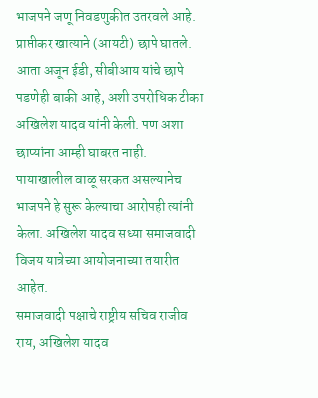भाजपने जणू निवडणुकीत उतरवले आहे. प्राप्तीकर खात्याने (आयटी) छापे घातले. आता अजून ईडी, सीबीआय यांचे छापे पडणेही बाकी आहे, अशी उपरोधिक टीका अखिलेश यादव यांनी केली. पण अशा छाप्यांना आम्ही घाबरत नाही. पायाखालील वाळू सरकत असल्यानेच भाजपने हे सुरू केल्याचा आरोपही त्यांनी केला. अखिलेश यादव सध्या समाजवादी विजय यात्रेच्या आयोजनाच्या तयारीत आहेत.
समाजवादी पक्षाचे राष्ट्रीय सचिव राजीव राय, अखिलेश यादव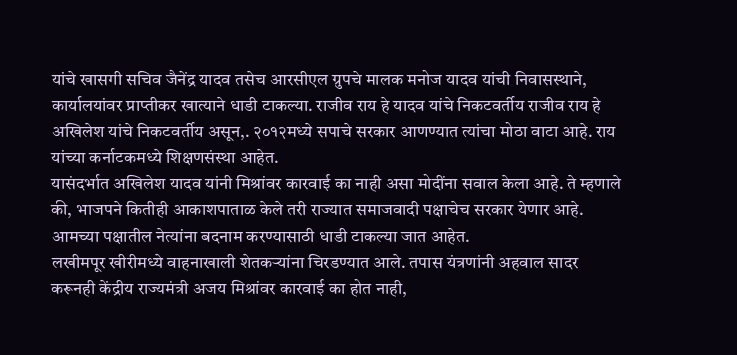यांचे खासगी सचिव जैनेंद्र यादव तसेच आरसीएल ग्रुपचे मालक मनोज यादव यांची निवासस्थाने, कार्यालयांवर प्राप्तीकर खात्याने धाडी टाकल्या. राजीव राय हे यादव यांचे निकटवर्तीय राजीव राय हे अखिलेश यांचे निकटवर्तीय असून,. २०१२मध्ये सपाचे सरकार आणण्यात त्यांचा मोठा वाटा आहे. राय यांच्या कर्नाटकमध्ये शिक्षणसंस्था आहेत.
यासंदर्भात अखिलेश यादव यांनी मिश्रांवर कारवाई का नाही असा मोदींना सवाल केला आहे. ते म्हणाले की, भाजपने कितीही आकाशपाताळ केले तरी राज्यात समाजवादी पक्षाचेच सरकार येणार आहे. आमच्या पक्षातील नेत्यांना बदनाम करण्यासाठी धाडी टाकल्या जात आहेत.
लखीमपूर खीरीमध्ये वाहनाखाली शेतकऱ्यांना चिरडण्यात आले. तपास यंत्रणांनी अहवाल सादर करूनही केंद्रीय राज्यमंत्री अजय मिश्रांवर कारवाई का होत नाही,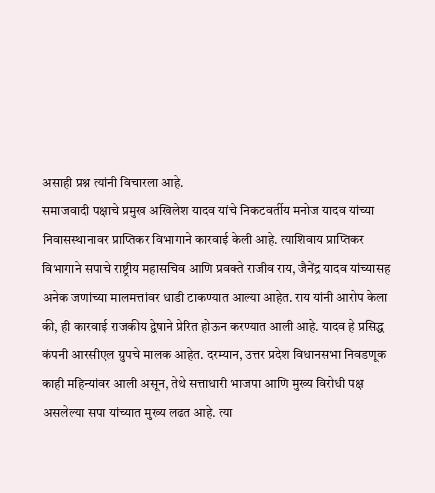असाही प्रश्न त्यांनी विचारला आहे.
समाजवादी पक्षाचे प्रमुख अखिलेश यादव यांचे निकटवर्तीय मनोज यादव यांच्या निवासस्थानावर प्राप्तिकर विभागाने कारवाई केली आहे. त्याशिवाय प्राप्तिकर विभागाने सपाचे राष्ट्रीय महासचिव आणि प्रवक्ते राजीव राय, जैनेंद्र यादव यांच्यासह अनेक जणांच्या मालमत्तांवर धाडी टाकण्यात आल्या आहेत. राय यांनी आरोप केला की, ही कारवाई राजकीय द्वेषाने प्रेरित होऊन करण्यात आली आहे. यादव हे प्रसिद्ध कंपनी आरसीएल ग्रुपचे मालक आहेत. दरम्यान, उत्तर प्रदेश विधानसभा निवडणूक काही महिन्यांवर आली असून, तेथे सत्ताधारी भाजपा आणि मुख्य विरोधी पक्ष असलेल्या सपा यांच्यात मुख्य लढत आहे. त्या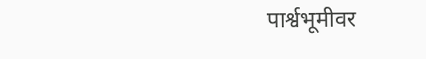पार्श्वभूमीवर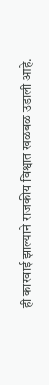ही कारवाई झाल्याने राजकीय विश्वात खळबळ उडाली आहे.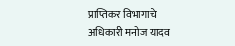प्राप्तिकर विभागाचे अधिकारी मनोज यादव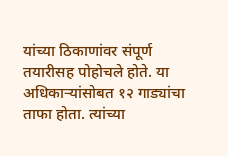यांच्या ठिकाणांवर संपूर्ण तयारीसह पोहोचले होते. या अधिकाऱ्यांसोबत १२ गाड्यांचा ताफा होता. त्यांच्या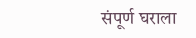संपूर्ण घराला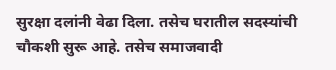सुरक्षा दलांनी वेढा दिला. तसेच घरातील सदस्यांची चौकशी सुरू आहे. तसेच समाजवादी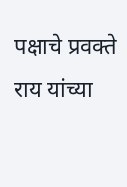पक्षाचे प्रवक्ते राय यांच्या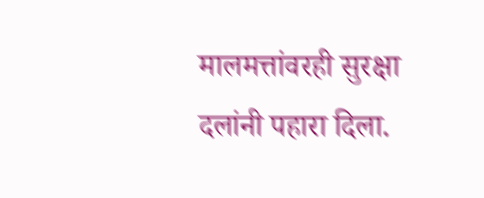मालमत्तांवरही सुरक्षा दलांनी पहारा दिला.